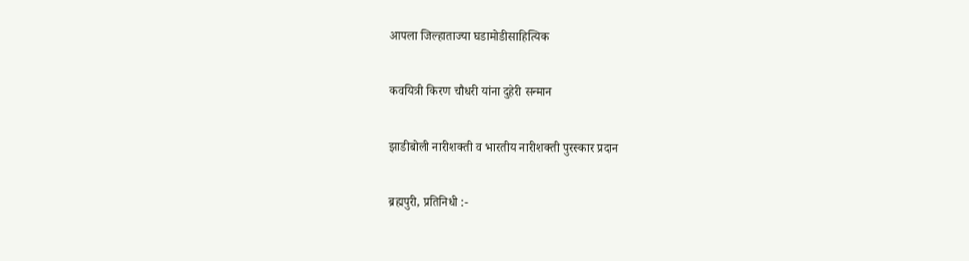आपला जिल्हाताज्या घडामोडीसाहित्यिक

कवयित्री किरण चौधरी यांना दुहेरी सन्मान

झाडीबोली नारीशक्ती व भारतीय नारीशक्ती पुरस्कार प्रदान

ब्रह्मपुरी, प्रतिनिधी :-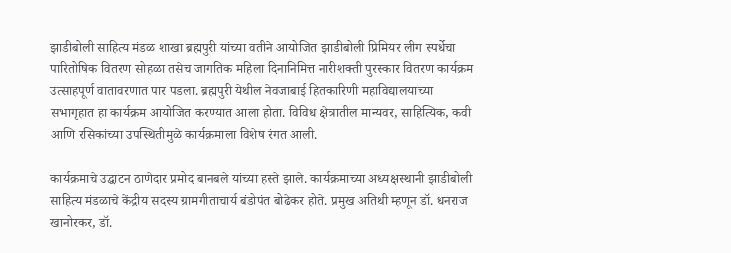झाडीबोली साहित्य मंडळ शाखा ब्रह्मपुरी यांच्या वतीने आयोजित झाडीबोली प्रिमियर लीग स्पर्धेचा पारितोषिक वितरण सोहळा तसेच जागतिक महिला दिनानिमित्त नारीशक्ती पुरस्कार वितरण कार्यक्रम उत्साहपूर्ण वातावरणात पार पडला. ब्रह्मपुरी येथील नेवजाबाई हितकारिणी महाविद्यालयाच्या सभागृहात हा कार्यक्रम आयोजित करण्यात आला होता. विविध क्षेत्रातील मान्यवर, साहित्यिक, कवी आणि रसिकांच्या उपस्थितीमुळे कार्यक्रमाला विशेष रंगत आली.

कार्यक्रमाचे उद्घाटन ठाणेदार प्रमोद बानबले यांच्या हस्ते झाले. कार्यक्रमाच्या अध्यक्षस्थानी झाडीबोली साहित्य मंडळाचे केंद्रीय सदस्य ग्रामगीताचार्य बंडोपंत बोढेकर होते. प्रमुख अतिथी म्हणून डॉ. धनराज खानोरकर, डॉ.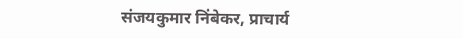संजयकुमार निंबेकर, प्राचार्य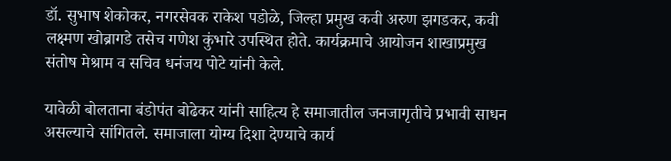डॉ. सुभाष शेकोकर, नगरसेवक राकेश पडोळे, जिल्हा प्रमुख कवी अरुण झगडकर, कवी लक्ष्मण खोब्रागडे तसेच गणेश कुंभारे उपस्थित होते. कार्यक्रमाचे आयोजन शाखाप्रमुख संतोष मेश्राम व सचिव धनंजय पोटे यांनी केले.

यावेळी बोलताना बंडोपंत बोढेकर यांनी साहित्य हे समाजातील जनजागृतीचे प्रभावी साधन असल्याचे सांगितले. समाजाला योग्य दिशा देण्याचे कार्य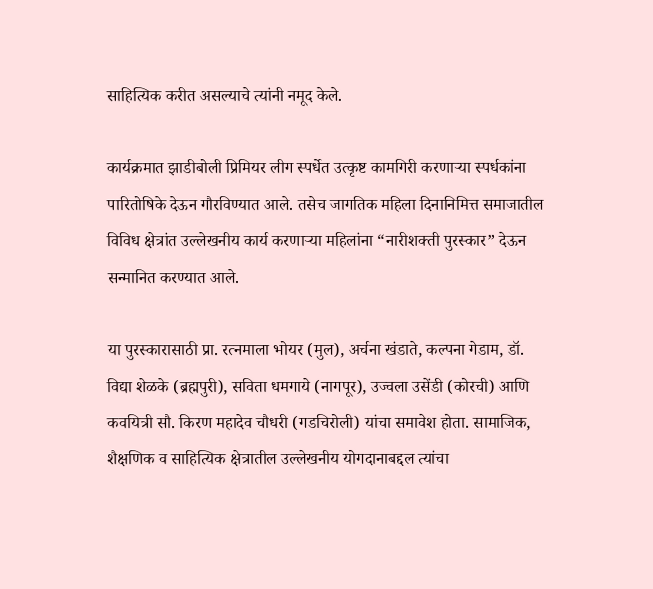साहित्यिक करीत असल्याचे त्यांनी नमूद केले.

कार्यक्रमात झाडीबोली प्रिमियर लीग स्पर्धेत उत्कृष्ट कामगिरी करणाऱ्या स्पर्धकांना पारितोषिके देऊन गौरविण्यात आले. तसेच जागतिक महिला दिनानिमित्त समाजातील विविध क्षेत्रांत उल्लेखनीय कार्य करणाऱ्या महिलांना “नारीशक्ती पुरस्कार” देऊन सन्मानित करण्यात आले.

या पुरस्कारासाठी प्रा. रत्नमाला भोयर (मुल), अर्चना खंडाते, कल्पना गेडाम, डॉ. विद्या शेळके (ब्रह्मपुरी), सविता धमगाये (नागपूर), उज्वला उसेंडी (कोरची) आणि कवयित्री सौ. किरण महादेव चौधरी (गडचिरोली) यांचा समावेश होता. सामाजिक, शैक्षणिक व साहित्यिक क्षेत्रातील उल्लेखनीय योगदानाबद्दल त्यांचा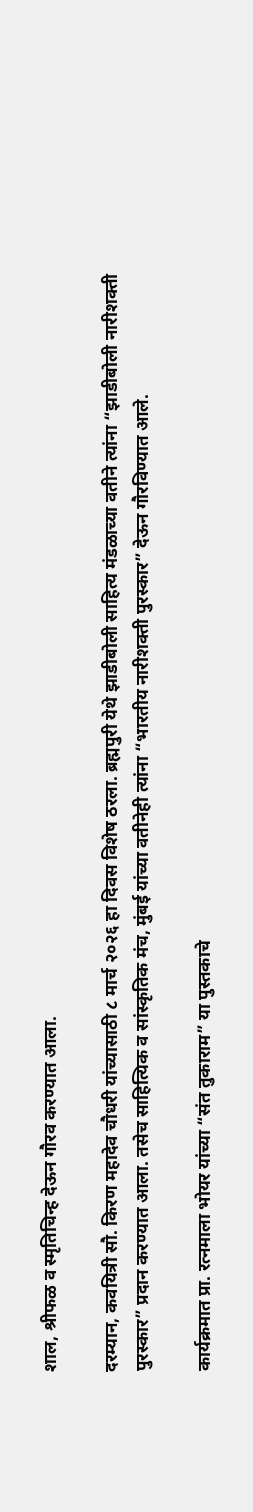शाल, श्रीफळ व स्मृतिचिन्ह देऊन गौरव करण्यात आला.

दरम्यान, कवयित्री सौ. किरण महादेव चौधरी यांच्यासाठी ८ मार्च २०२६ हा दिवस विशेष ठरला. ब्रह्मपुरी येथे झाडीबोली साहित्य मंडळाच्या वतीने त्यांना “झाडीबोली नारीशक्ती पुरस्कार” प्रदान करण्यात आला. तसेच साहित्यिक व सांस्कृतिक मंच, मुंबई यांच्या वतीनेही त्यांना “भारतीय नारीशक्ती पुरस्कार” देऊन गौरविण्यात आले.

कार्यक्रमात प्रा. रत्नमाला भोयर यांच्या “संत तुकाराम” या पुस्तकाचे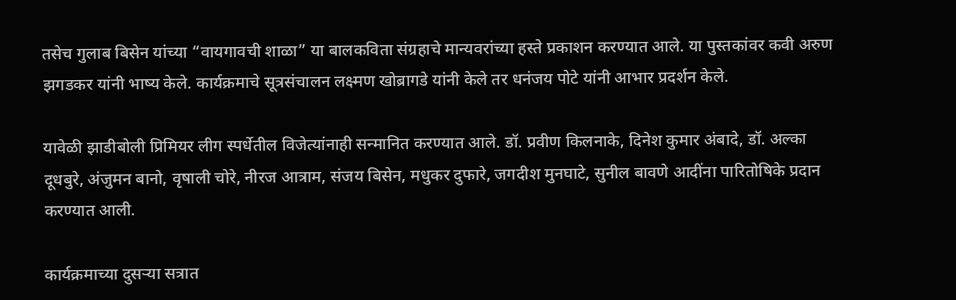तसेच गुलाब बिसेन यांच्या “वायगावची शाळा” या बालकविता संग्रहाचे मान्यवरांच्या हस्ते प्रकाशन करण्यात आले. या पुस्तकांवर कवी अरुण झगडकर यांनी भाष्य केले. कार्यक्रमाचे सूत्रसंचालन लक्ष्मण खोब्रागडे यांनी केले तर धनंजय पोटे यांनी आभार प्रदर्शन केले.

यावेळी झाडीबोली प्रिमियर लीग स्पर्धेतील विजेत्यांनाही सन्मानित करण्यात आले. डॉ. प्रवीण किलनाके, दिनेश कुमार अंबादे, डॉ. अल्का दूधबुरे, अंजुमन बानो, वृषाली चोरे, नीरज आत्राम, संजय बिसेन, मधुकर दुफारे, जगदीश मुनघाटे, सुनील बावणे आदींना पारितोषिके प्रदान करण्यात आली.

कार्यक्रमाच्या दुसऱ्या सत्रात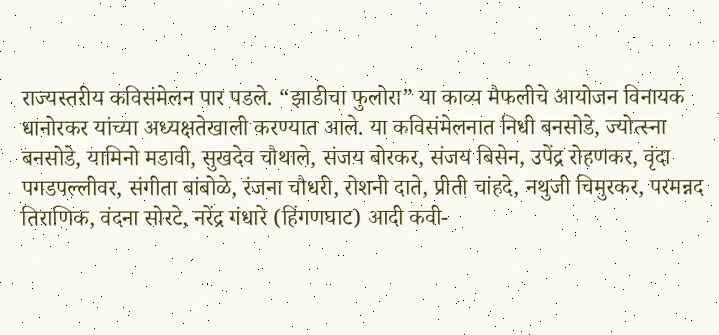राज्यस्तरीय कविसंमेलन पार पडले. “झाडीचा फुलोरा” या काव्य मैफलीचे आयोजन विनायक धानोरकर यांच्या अध्यक्षतेखाली करण्यात आले. या कविसंमेलनात निधी बनसोडे, ज्योत्स्ना बनसोडे, यामिनो मडावी, सुखदेव चौथाले, संजय बोरकर, संजय बिसेन, उपेंद्र रोहणकर, वृंदा पगडपल्लीवर, संगीता बांबोळे, रंजना चौधरी, रोशनी दाते, प्रीती चांहदे, नथुजी चिमुरकर, परमन्नद तिराणिक, वंदना सोरटे, नरेंद्र गंधारे (हिंगणघाट) आदी कवी-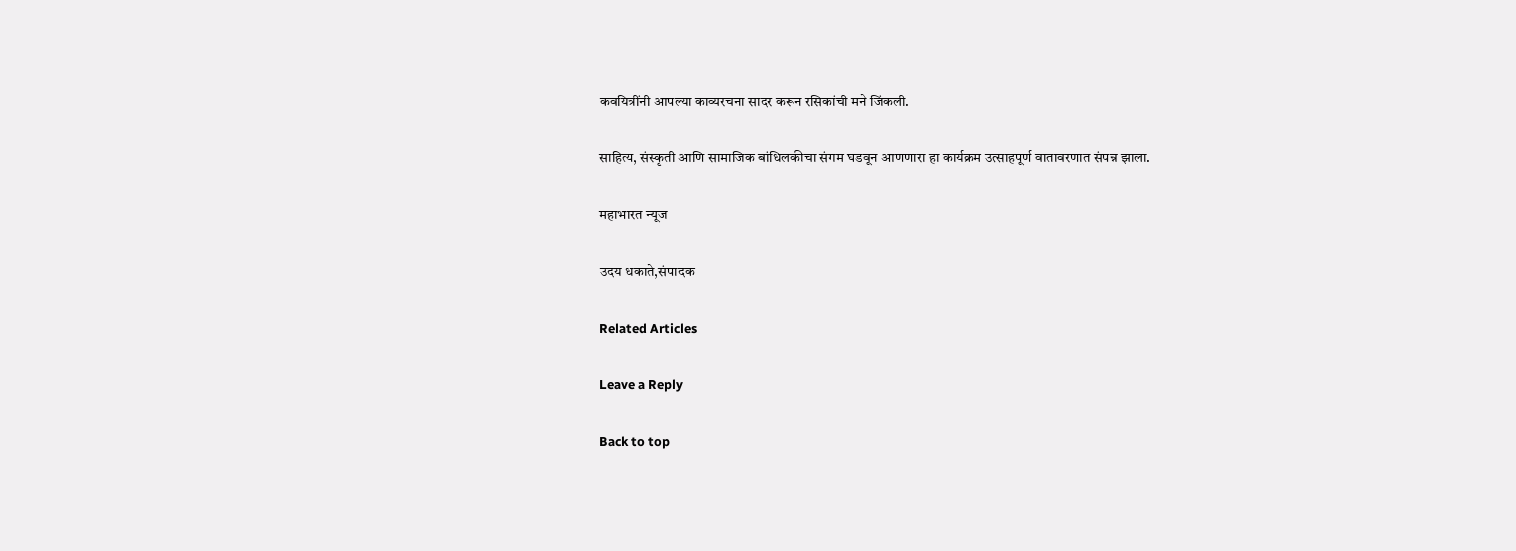कवयित्रींनी आपल्या काव्यरचना सादर करून रसिकांची मने जिंकली.

साहित्य, संस्कृती आणि सामाजिक बांधिलकीचा संगम घडवून आणणारा हा कार्यक्रम उत्साहपूर्ण वातावरणात संपन्न झाला.

महाभारत न्यूज

उदय धकाते,संपादक

Related Articles

Leave a Reply

Back to top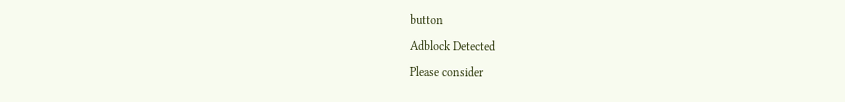button

Adblock Detected

Please consider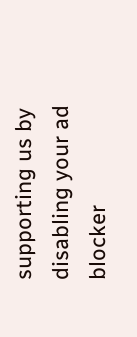supporting us by disabling your ad blocker